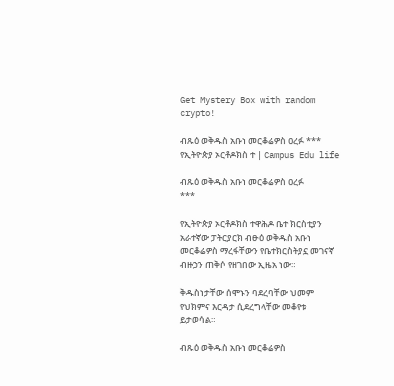Get Mystery Box with random crypto!

ብጹዕ ወቅዱስ አቡነ መርቆሬዎስ ዐረፉ *** የኢትዮጵያ ኦርቶዶክስ ተ | Campus Edu life

ብጹዕ ወቅዱስ አቡነ መርቆሬዎስ ዐረፉ
***

የኢትዮጵያ ኦርቶዶክስ ተዋሕዶ ቤተ ክርስቲያን አራተኛው ፓትርያርክ ብፁዕ ወቅዱስ አቡነ መርቆሬዎስ ማረፋቸውን የቤተክርስትያኗ መገናኛ ብዙኃን ጠቅሶ የዘገበው ኢዜአ ነው።

ቅዱስነታቸው ሰሞኑን ባደረባቸው ህመም የህክምና እርዳታ ሲደረግላቸው መቆየቱ ይታወሳል።

ብጹዕ ወቅዱስ አቡነ መርቆሬዎስ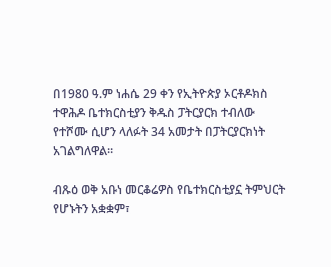በ1980 ዓ.ም ነሐሴ 29 ቀን የኢትዮጵያ ኦርቶዶክስ ተዋሕዶ ቤተክርስቲያን ቅዱስ ፓትርያርክ ተብለው የተሾሙ ሲሆን ላለፉት 34 አመታት በፓትርያርክነት አገልግለዋል።

ብጹዕ ወቅ አቡነ መርቆሬዎስ የቤተክርስቲያኗ ትምህርት የሆኑትን አቋቋም፣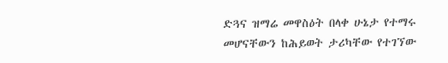ድጓና ዝማሬ መዋስዕት በላቀ ሁኔታ የተማሩ መሆናቸውን ከሕይወት ታሪካቸው የተገኘው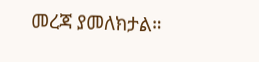መረጃ ያመለክታል።